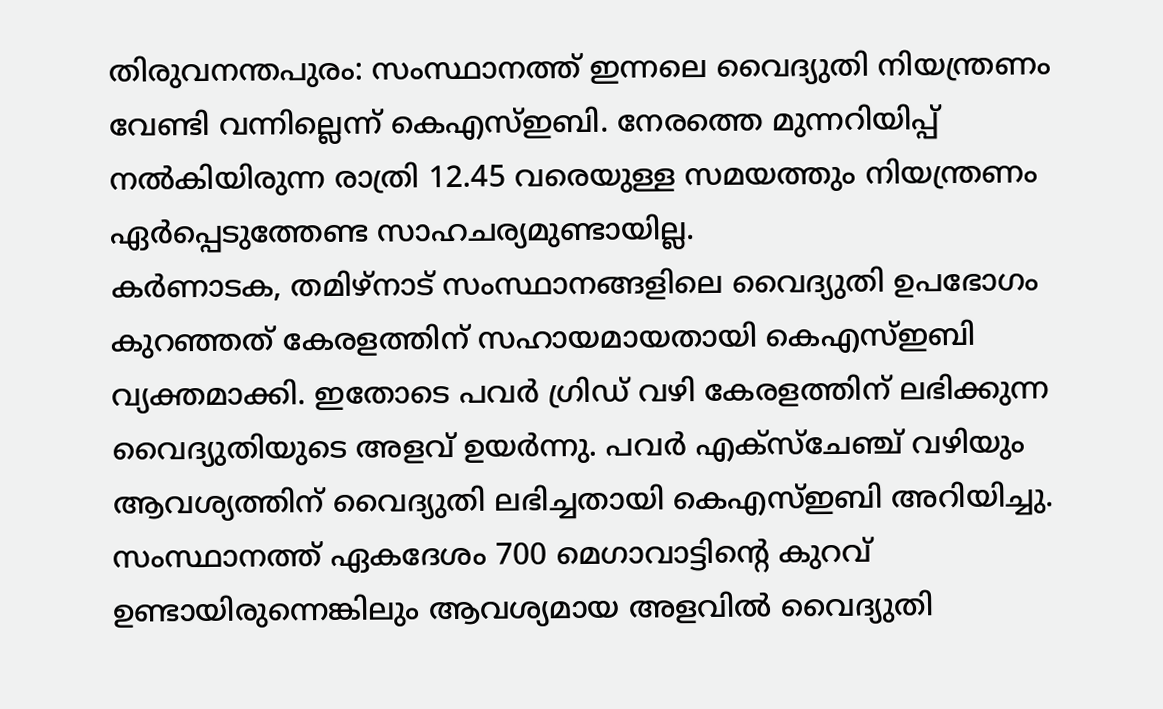തിരുവനന്തപുരം: സംസ്ഥാനത്ത് ഇന്നലെ വൈദ്യുതി നിയന്ത്രണം വേണ്ടി വന്നില്ലെന്ന് കെഎസ്ഇബി. നേരത്തെ മുന്നറിയിപ്പ് നൽകിയിരുന്ന രാത്രി 12.45 വരെയുള്ള സമയത്തും നിയന്ത്രണം ഏർപ്പെടുത്തേണ്ട സാഹചര്യമുണ്ടായില്ല.
കർണാടക, തമിഴ്നാട് സംസ്ഥാനങ്ങളിലെ വൈദ്യുതി ഉപഭോഗം കുറഞ്ഞത് കേരളത്തിന് സഹായമായതായി കെഎസ്ഇബി വ്യക്തമാക്കി. ഇതോടെ പവർ ഗ്രിഡ് വഴി കേരളത്തിന് ലഭിക്കുന്ന വൈദ്യുതിയുടെ അളവ് ഉയർന്നു. പവർ എക്സ്ചേഞ്ച് വഴിയും ആവശ്യത്തിന് വൈദ്യുതി ലഭിച്ചതായി കെഎസ്ഇബി അറിയിച്ചു.
സംസ്ഥാനത്ത് ഏകദേശം 700 മെഗാവാട്ടിന്റെ കുറവ് ഉണ്ടായിരുന്നെങ്കിലും ആവശ്യമായ അളവിൽ വൈദ്യുതി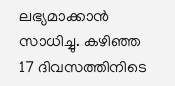ലഭ്യമാക്കാൻ സാധിച്ചു. കഴിഞ്ഞ 17 ദിവസത്തിനിടെ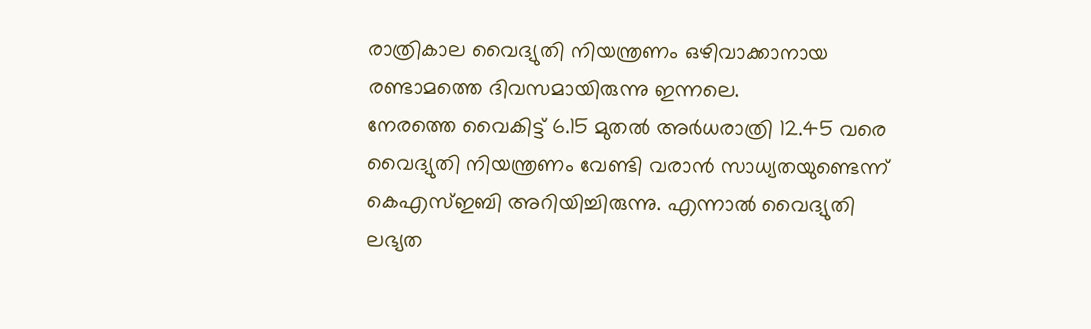രാത്രികാല വൈദ്യുതി നിയന്ത്രണം ഒഴിവാക്കാനായ രണ്ടാമത്തെ ദിവസമായിരുന്നു ഇന്നലെ.
നേരത്തെ വൈകിട്ട് 6.15 മുതൽ അർധരാത്രി 12.45 വരെ വൈദ്യുതി നിയന്ത്രണം വേണ്ടി വരാൻ സാധ്യതയുണ്ടെന്ന് കെഎസ്ഇബി അറിയിച്ചിരുന്നു. എന്നാൽ വൈദ്യുതി ലഭ്യത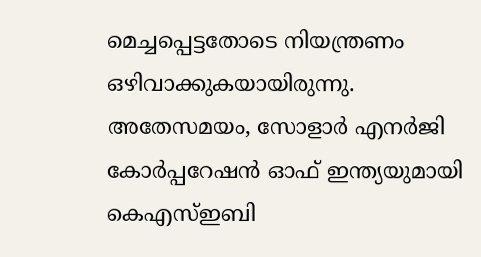മെച്ചപ്പെട്ടതോടെ നിയന്ത്രണം ഒഴിവാക്കുകയായിരുന്നു.
അതേസമയം, സോളാർ എനർജി കോർപ്പറേഷൻ ഓഫ് ഇന്ത്യയുമായി കെഎസ്ഇബി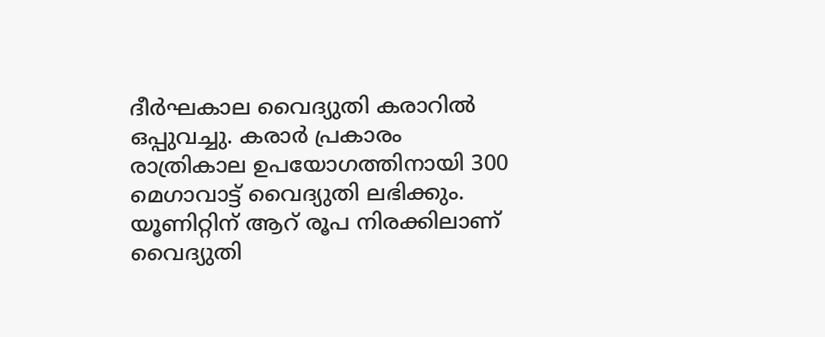ദീർഘകാല വൈദ്യുതി കരാറിൽ ഒപ്പുവച്ചു. കരാർ പ്രകാരം രാത്രികാല ഉപയോഗത്തിനായി 300 മെഗാവാട്ട് വൈദ്യുതി ലഭിക്കും.
യൂണിറ്റിന് ആറ് രൂപ നിരക്കിലാണ് വൈദ്യുതി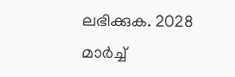ലഭിക്കുക. 2028 മാർച്ച്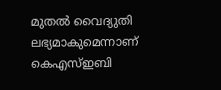മുതൽ വൈദ്യുതി ലഭ്യമാകുമെന്നാണ് കെഎസ്ഇബി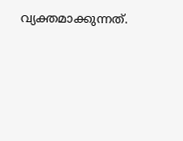വ്യക്തമാക്കുന്നത്.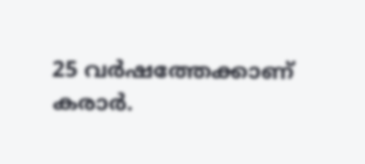25 വർഷത്തേക്കാണ് കരാർ.